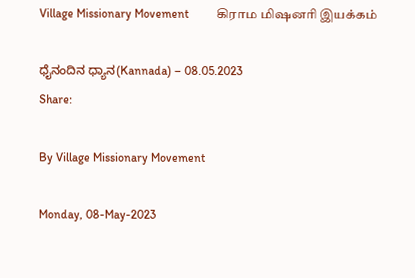Village Missionary Movement         கிராம மிஷனரி இயக்கம்

ಧೈನಂದಿನ ಧ್ಯಾನ(Kannada) – 08.05.2023
Share:

By Village Missionary Movement

Monday, 08-May-2023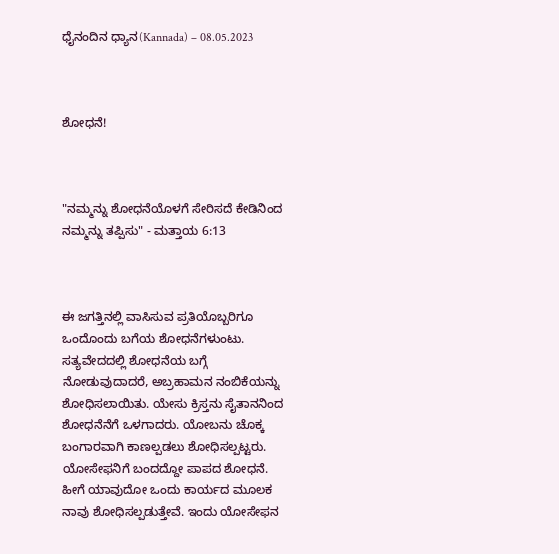ಧೈನಂದಿನ ಧ್ಯಾನ(Kannada) – 08.05.2023



ಶೋಧನೆ!



"ನಮ್ಮನ್ನು ಶೋಧನೆಯೊಳಗೆ ಸೇರಿಸದೆ ಕೇಡಿನಿಂದ ನಮ್ಮನ್ನು ತಪ್ಪಿಸು" - ಮತ್ತಾಯ 6:13



ಈ ಜಗತ್ತಿನಲ್ಲಿ ವಾಸಿಸುವ ಪ್ರತಿಯೊಬ್ಬರಿಗೂ ಒಂದೊಂದು ಬಗೆಯ ಶೋಧನೆಗಳುಂಟು. ಸತ್ಯವೇದದಲ್ಲಿ ಶೋಧನೆಯ ಬಗ್ಗೆ ನೋಡುವುದಾದರೆ, ಅಬ್ರಹಾಮನ ನಂಬಿಕೆಯನ್ನು ಶೋಧಿಸಲಾಯಿತು. ಯೇಸು ಕ್ರಿಸ್ತನು ಸೈತಾನನಿಂದ ಶೋಧನೆನೆಗೆ ಒಳಗಾದರು. ಯೋಬನು ಚೊಕ್ಕ ಬಂಗಾರವಾಗಿ ಕಾಣಲ್ಪಡಲು ಶೋಧಿಸಲ್ಪಟ್ಟರು. ಯೋಸೇಫನಿಗೆ ಬಂದದ್ದೋ ಪಾಪದ ಶೋಧನೆ. ಹೀಗೆ ಯಾವುದೋ ಒಂದು ಕಾರ್ಯದ ಮೂಲಕ ನಾವು ಶೋಧಿಸಲ್ಪಡುತ್ತೇವೆ. ಇಂದು ಯೋಸೇಫನ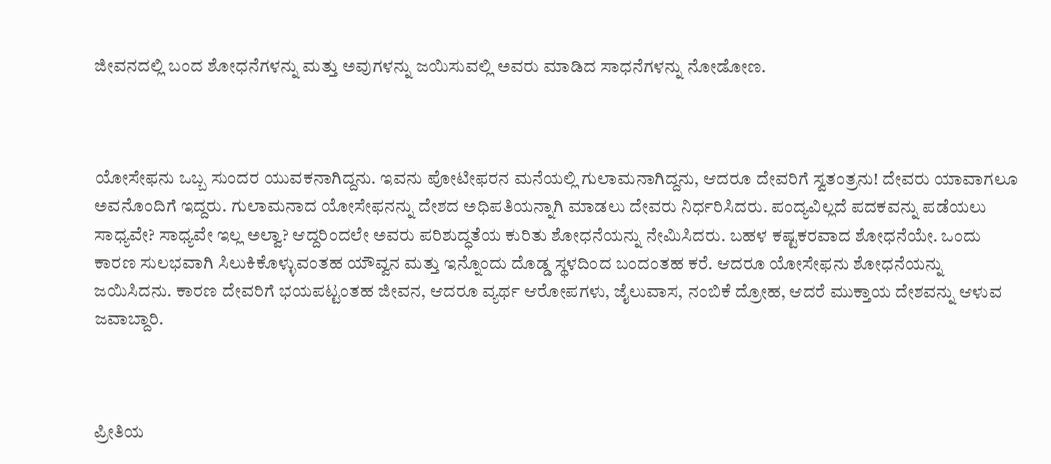ಜೀವನದಲ್ಲಿ ಬಂದ ಶೋಧನೆಗಳನ್ನು ಮತ್ತು ಅವುಗಳನ್ನು ಜಯಿಸುವಲ್ಲಿ ಅವರು ಮಾಡಿದ ಸಾಧನೆಗಳನ್ನು ನೋಡೋಣ.



ಯೋಸೇಫನು ಒಬ್ಬ ಸುಂದರ ಯುವಕನಾಗಿದ್ದನು. ಇವನು ಪೋಟೀಫರನ ಮನೆಯಲ್ಲಿ ಗುಲಾಮನಾಗಿದ್ದನು, ಆದರೂ ದೇವರಿಗೆ ಸ್ವತಂತ್ರನು! ದೇವರು ಯಾವಾಗಲೂ ಅವನೊಂದಿಗೆ ಇದ್ದರು. ಗುಲಾಮನಾದ ಯೋಸೇಫನನ್ನು ದೇಶದ ಅಧಿಪತಿಯನ್ನಾಗಿ ಮಾಡಲು ದೇವರು ನಿರ್ಧರಿಸಿದರು. ಪಂದ್ಯವಿಲ್ಲದೆ ಪದಕವನ್ನು ಪಡೆಯಲು ಸಾಧ್ಯವೇ? ಸಾಧ್ಯವೇ ಇಲ್ಲ ಅಲ್ವಾ? ಆದ್ದರಿಂದಲೇ ಅವರು ಪರಿಶುದ್ಧತೆಯ ಕುರಿತು ಶೋಧನೆಯನ್ನು ನೇಮಿಸಿದರು. ಬಹಳ ಕಷ್ಟಕರವಾದ ಶೋಧನೆಯೇ. ಒಂದು ಕಾರಣ ಸುಲಭವಾಗಿ ಸಿಲುಕಿಕೊಳ್ಳುವಂತಹ ಯೌವ್ವನ ಮತ್ತು ಇನ್ನೊಂದು ದೊಡ್ಡ ಸ್ಥಳದಿಂದ ಬಂದಂತಹ ಕರೆ. ಆದರೂ ಯೋಸೇಫನು ಶೋಧನೆಯನ್ನು ಜಯಿಸಿದನು. ಕಾರಣ ದೇವರಿಗೆ ಭಯಪಟ್ಟಂತಹ ಜೀವನ, ಆದರೂ ವ್ಯರ್ಥ ಆರೋಪಗಳು, ಜೈಲುವಾಸ, ನಂಬಿಕೆ ದ್ರೋಹ, ಆದರೆ ಮುಕ್ತಾಯ ದೇಶವನ್ನು ಆಳುವ ಜವಾಬ್ದಾರಿ.



ಪ್ರೀತಿಯ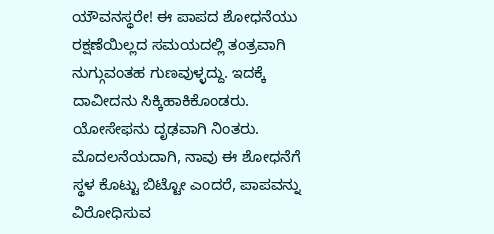ಯೌವನಸ್ಥರೇ! ಈ ಪಾಪದ ಶೋಧನೆಯು ರಕ್ಷಣೆಯಿಲ್ಲದ ಸಮಯದಲ್ಲಿ ತಂತ್ರವಾಗಿ ನುಗ್ಗುವಂತಹ ಗುಣವುಳ್ಳದ್ದು. ಇದಕ್ಕೆ ದಾವೀದನು ಸಿಕ್ಕಿಹಾಕಿಕೊಂಡರು. ಯೋಸೇಫನು ದೃಢವಾಗಿ ನಿಂತರು. ಮೊದಲನೆಯದಾಗಿ, ನಾವು ಈ ಶೋಧನೆಗೆ ಸ್ಥಳ ಕೊಟ್ಟು ಬಿಟ್ಟೋ ಎಂದರೆ, ಪಾಪವನ್ನು ವಿರೋಧಿಸುವ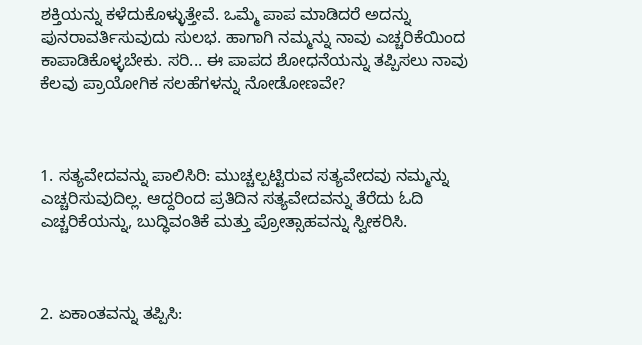ಶಕ್ತಿಯನ್ನು ಕಳೆದುಕೊಳ್ಳುತ್ತೇವೆ. ಒಮ್ಮೆ ಪಾಪ ಮಾಡಿದರೆ ಅದನ್ನು ಪುನರಾವರ್ತಿಸುವುದು ಸುಲಭ. ಹಾಗಾಗಿ ನಮ್ಮನ್ನು ನಾವು ಎಚ್ಚರಿಕೆಯಿಂದ ಕಾಪಾಡಿಕೊಳ್ಳಬೇಕು. ಸರಿ... ಈ ಪಾಪದ ಶೋಧನೆಯನ್ನು ತಪ್ಪಿಸಲು ನಾವು ಕೆಲವು ಪ್ರಾಯೋಗಿಕ ಸಲಹೆಗಳನ್ನು ನೋಡೋಣವೇ?



1. ಸತ್ಯವೇದವನ್ನು ಪಾಲಿಸಿರಿ: ಮುಚ್ಚಲ್ಪಟ್ಟಿರುವ ಸತ್ಯವೇದವು ನಮ್ಮನ್ನು ಎಚ್ಚರಿಸುವುದಿಲ್ಲ. ಆದ್ದರಿಂದ ಪ್ರತಿದಿನ ಸತ್ಯವೇದವನ್ನು ತೆರೆದು ಓದಿ ಎಚ್ಚರಿಕೆಯನ್ನು, ಬುದ್ಧಿವಂತಿಕೆ ಮತ್ತು ಪ್ರೋತ್ಸಾಹವನ್ನು ಸ್ವೀಕರಿಸಿ.



2. ಏಕಾಂತವನ್ನು ತಪ್ಪಿಸಿ: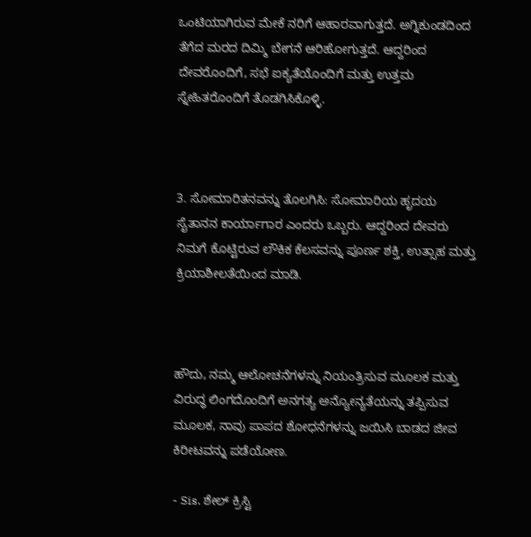ಒಂಟಿಯಾಗಿರುವ ಮೇಕೆ ನರಿಗೆ ಆಹಾರವಾಗುತ್ತದೆ. ಅಗ್ನಿಕುಂಡದಿಂದ ತೆಗೆದ ಮರದ ದಿಮ್ಮಿ ಬೇಗನೆ ಆರಿಹೋಗುತ್ತದೆ. ಆದ್ದರಿಂದ ದೇವರೊಂದಿಗೆ, ಸಭೆ ಐಕ್ಯತೆಯೊಂದಿಗೆ ಮತ್ತು ಉತ್ತಮ ಸ್ನೇಹಿತರೊಂದಿಗೆ ತೊಡಗಿಸಿಕೊಳ್ಳಿ.



3. ಸೋಮಾರಿತನವನ್ನು ತೊಲಗಿಸಿ: ಸೋಮಾರಿಯ ಹೃದಯ ಸೈತಾನನ ಕಾರ್ಯಾಗಾರ ಎಂದರು ಒಬ್ಬರು. ಆದ್ದರಿಂದ ದೇವರು ನಿಮಗೆ ಕೊಟ್ಟಿರುವ ಲೌಕಿಕ ಕೆಲಸವನ್ನು ಪೂರ್ಣ ಶಕ್ತಿ, ಉತ್ಸಾಹ ಮತ್ತು ಕ್ರಿಯಾಶೀಲತೆಯಿಂದ ಮಾಡಿ.



ಹೌದು, ನಮ್ಮ ಆಲೋಚನೆಗಳನ್ನು ನಿಯಂತ್ರಿಸುವ ಮೂಲಕ ಮತ್ತು ವಿರುದ್ಧ ಲಿಂಗದೊಂದಿಗೆ ಅನಗತ್ಯ ಅನ್ಯೋನ್ಯತೆಯನ್ನು ತಪ್ಪಿಸುವ ಮೂಲಕ, ನಾವು ಪಾಪದ ಶೋಧನೆಗಳನ್ನು ಜಯಿಸಿ ಬಾಡದ ಜೀವ ಕಿರೀಟವನ್ನು ಪಡೆಯೋಣ.

- Sis. ಶೇಲ್ ಕ್ರಿಸ್ಟಿ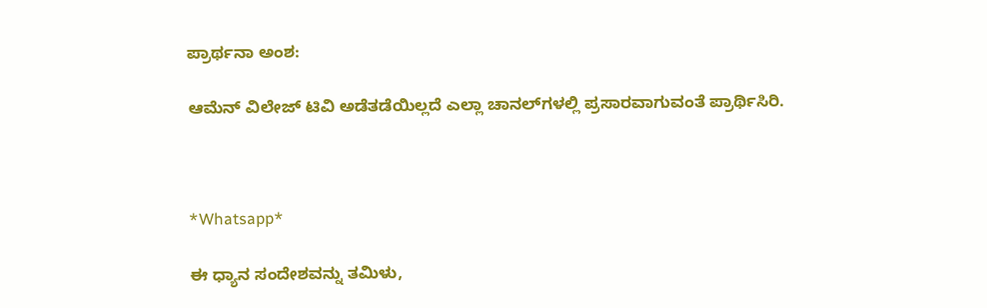ಪ್ರಾರ್ಥನಾ ಅಂಶ:

ಆಮೆನ್ ವಿಲೇಜ್ ಟಿವಿ ಅಡೆತಡೆಯಿಲ್ಲದೆ ಎಲ್ಲಾ ಚಾನಲ್‌ಗಳಲ್ಲಿ ಪ್ರಸಾರವಾಗುವಂತೆ ಪ್ರಾರ್ಥಿಸಿರಿ.



*Whatsapp*

ಈ ಧ್ಯಾನ ಸಂದೇಶವನ್ನು ತಮಿಳು,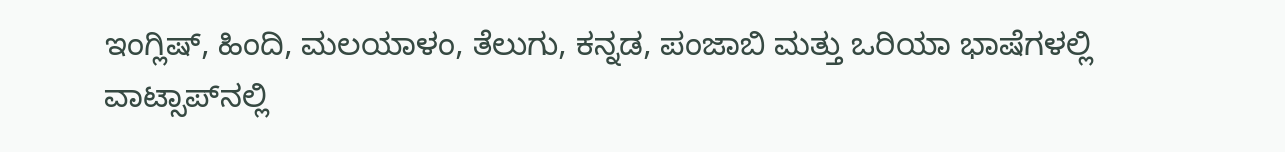ಇಂಗ್ಲಿಷ್, ಹಿಂದಿ, ಮಲಯಾಳಂ, ತೆಲುಗು, ಕನ್ನಡ, ಪಂಜಾಬಿ ಮತ್ತು ಒರಿಯಾ ಭಾಷೆಗಳಲ್ಲಿ ವಾಟ್ಸಾಪ್‌ನಲ್ಲಿ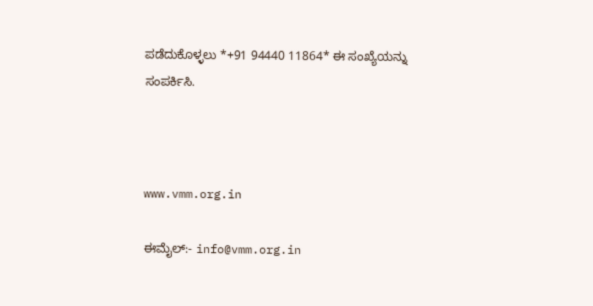ಪಡೆದುಕೊಳ್ಳಲು *+91 94440 11864* ಈ ಸಂಖ್ಯೆಯನ್ನು ಸಂಪರ್ಕಿಸಿ.



www.vmm.org.in

ಈಮೈಲ್:- info@vmm.org.in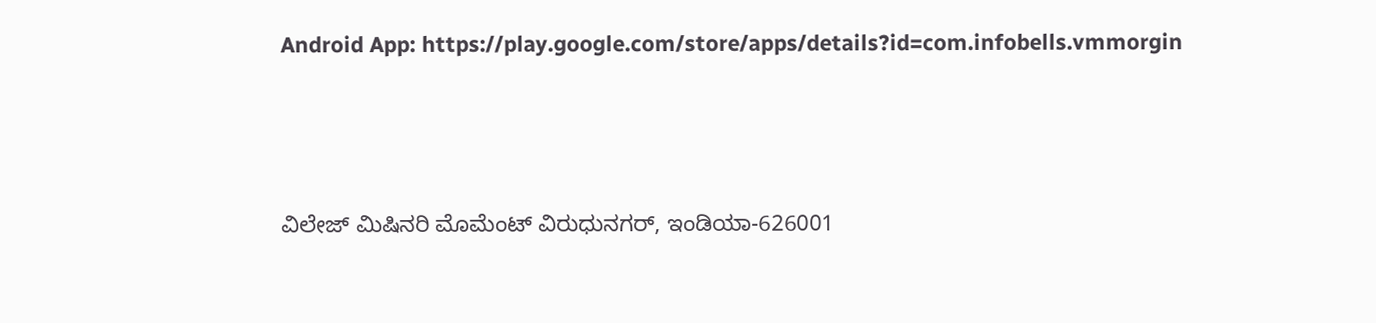Android App: https://play.google.com/store/apps/details?id=com.infobells.vmmorgin



ವಿಲೇಜ್ ಮಿಷಿನರಿ ಮೊಮೆಂಟ್ ವಿರುಧುನಗರ್, ಇಂಡಿಯಾ-626001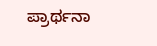ಪ್ರಾರ್ಥನಾ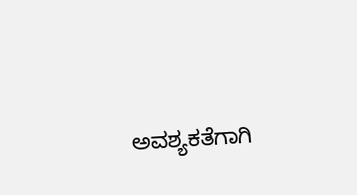ಅವಶ್ಯಕತೆಗಾಗಿ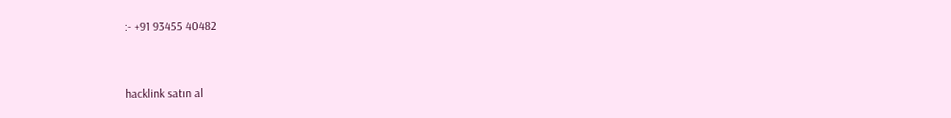:- +91 93455 40482



hacklink satın al